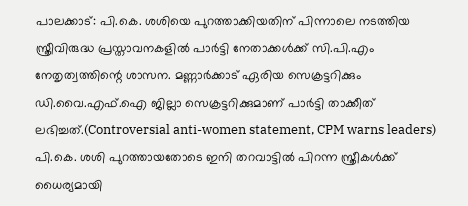പാലക്കാട്: പി.കെ. ശശിയെ പുറത്താക്കിയതിന് പിന്നാലെ നടത്തിയ സ്ത്രീവിരുദ്ധ പ്രസ്താവനകളിൽ പാർട്ടി നേതാക്കൾക്ക് സി.പി.എം നേതൃത്വത്തിന്റെ ശാസന. മണ്ണാർക്കാട് ഏരിയ സെക്രട്ടറിക്കും ഡി.വൈ.എഫ്.ഐ ജില്ലാ സെക്രട്ടറിക്കുമാണ് പാർട്ടി താക്കീത് ലഭിച്ചത്.(Controversial anti-women statement, CPM warns leaders)
പി.കെ. ശശി പുറത്തായതോടെ ഇനി തറവാട്ടിൽ പിറന്ന സ്ത്രീകൾക്ക് ധൈര്യമായി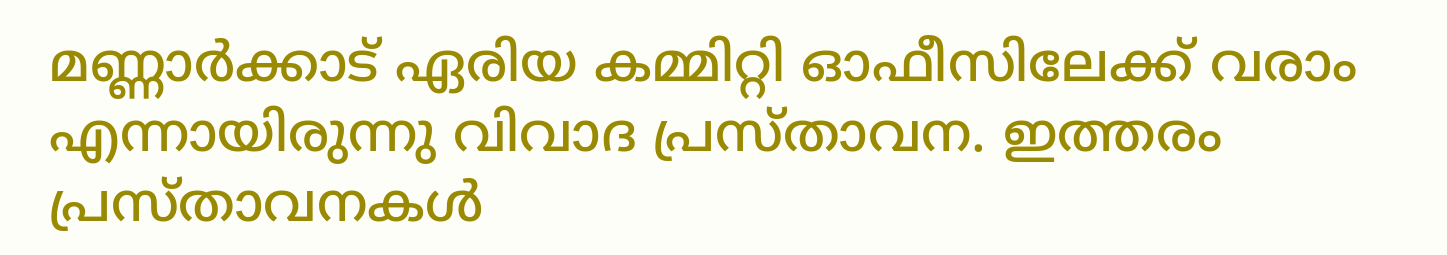മണ്ണാർക്കാട് ഏരിയ കമ്മിറ്റി ഓഫീസിലേക്ക് വരാം എന്നായിരുന്നു വിവാദ പ്രസ്താവന. ഇത്തരം പ്രസ്താവനകൾ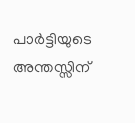പാർട്ടിയുടെ അന്തസ്സിന്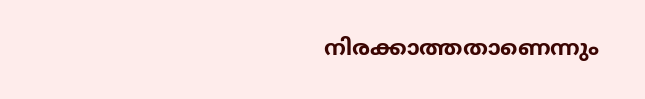നിരക്കാത്തതാണെന്നും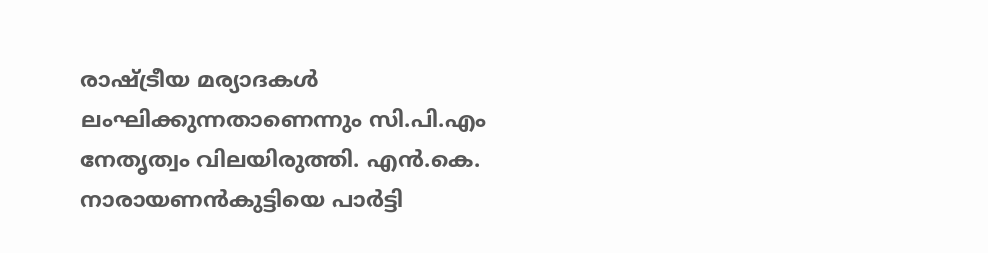രാഷ്ട്രീയ മര്യാദകൾ ലംഘിക്കുന്നതാണെന്നും സി.പി.എം നേതൃത്വം വിലയിരുത്തി. എൻ.കെ. നാരായണൻകുട്ടിയെ പാർട്ടി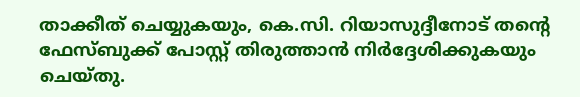താക്കീത് ചെയ്യുകയും, കെ.സി. റിയാസുദ്ദീനോട് തന്റെ ഫേസ്ബുക്ക് പോസ്റ്റ് തിരുത്താൻ നിർദ്ദേശിക്കുകയും ചെയ്തു.